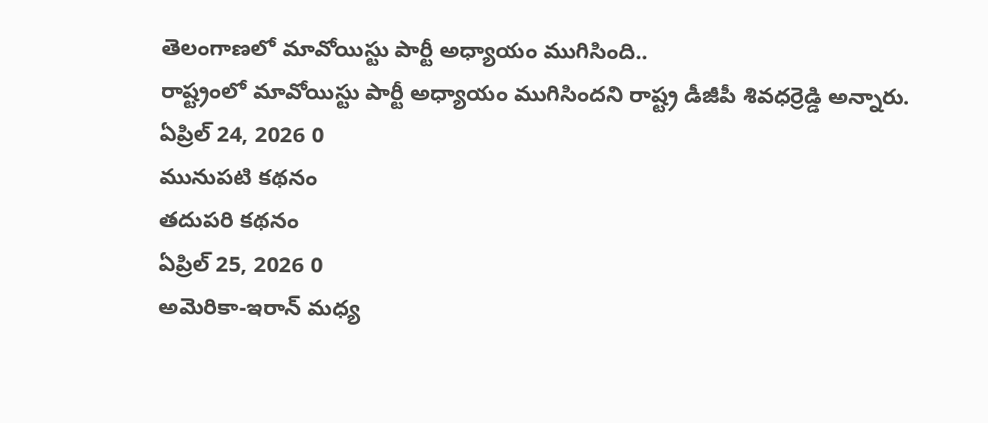తెలంగాణలో మావోయిస్టు పార్టీ అధ్యాయం ముగిసింది..
రాష్ట్రంలో మావోయిస్టు పార్టీ అధ్యాయం ముగిసిందని రాష్ట్ర డీజీపీ శివధర్రెడ్డి అన్నారు.
ఏప్రిల్ 24, 2026 0
మునుపటి కథనం
తదుపరి కథనం
ఏప్రిల్ 25, 2026 0
అమెరికా-ఇరాన్ మధ్య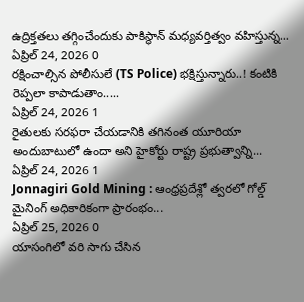ఉద్రిక్తతలు తగ్గించేందుకు పాకిస్థాన్ మధ్యవర్తిత్వం వహిస్తున్న...
ఏప్రిల్ 24, 2026 0
రక్షించాల్సిన పోలీసులే (TS Police) భక్షిస్తున్నారు..! కంటికి రెప్పలా కాపాడుతాం.....
ఏప్రిల్ 24, 2026 1
రైతులకు సరఫరా చేయడానికి తగినంత యూరియా అందుబాటులో ఉందా అని హైకోర్టు రాష్ట్ర ప్రభుత్వాన్ని...
ఏప్రిల్ 24, 2026 1
Jonnagiri Gold Mining : ఆంధ్రప్రదేశ్లో త్వరలో గోల్డ్ మైనింగ్ అధికారికంగా ప్రారంభం...
ఏప్రిల్ 25, 2026 0
యాసంగిలో వరి సాగు చేసిన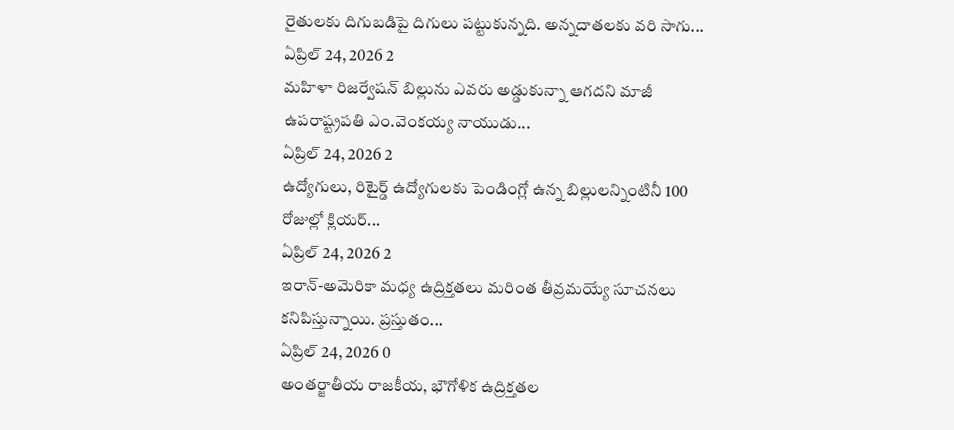రైతులకు దిగుబడిపై దిగులు పట్టుకున్నది. అన్నదాతలకు వరి సాగు...
ఏప్రిల్ 24, 2026 2
మహిళా రిజర్వేషన్ బిల్లును ఎవరు అడ్డుకున్నా ఆగదని మాజీ ఉపరాష్ట్రపతి ఎం.వెంకయ్య నాయుడు...
ఏప్రిల్ 24, 2026 2
ఉద్యోగులు, రిటైర్డ్ ఉద్యోగులకు పెండింగ్లో ఉన్న బిల్లులన్నింటినీ 100 రోజుల్లో క్లియర్...
ఏప్రిల్ 24, 2026 2
ఇరాన్-అమెరికా మధ్య ఉద్రిక్తతలు మరింత తీవ్రమయ్యే సూచనలు కనిపిస్తున్నాయి. ప్రస్తుతం...
ఏప్రిల్ 24, 2026 0
అంతర్జాతీయ రాజకీయ, భౌగోళిక ఉద్రిక్తతల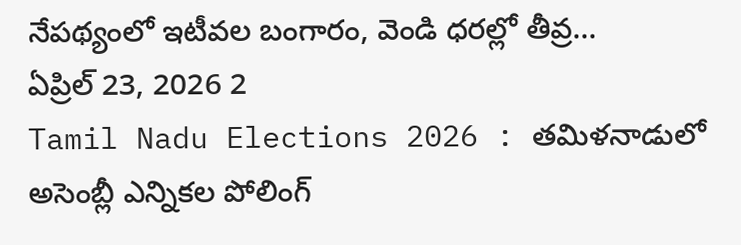నేపథ్యంలో ఇటీవల బంగారం, వెండి ధరల్లో తీవ్ర...
ఏప్రిల్ 23, 2026 2
Tamil Nadu Elections 2026 : తమిళనాడులో అసెంబ్లీ ఎన్నికల పోలింగ్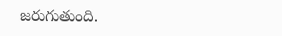జరుగుతుంది.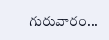గురువారం...